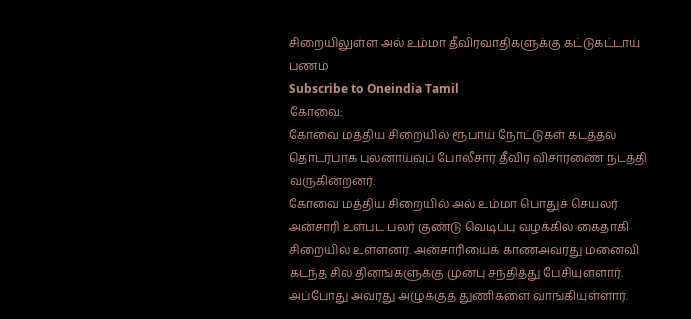சிறையிலுள்ள அல் உம்மா தீவிரவாதிகளுக்கு கட்டுகட்டாய் பணம்
Subscribe to Oneindia Tamil
கோவை:
கோவை மத்திய சிறையில் ரூபாய் நோட்டுகள் கடத்தல் தொடர்பாக புலனாய்வுப் போலீசார் தீவிர விசாரணை நடத்தி வருகின்றனர்.
கோவை மத்திய சிறையில் அல் உம்மா பொதுச் செயலர் அன்சாரி உள்பட பலர் குண்டு வெடிப்பு வழக்கில் கைதாகி சிறையில் உள்ளனர். அன்சாரியைக் காணஅவரது மனைவி கடந்த சில தினங்களுக்கு முன்பு சந்தித்து பேசியுள்ளார்.
அப்போது அவரது அழுக்குத் துணிகளை வாங்கியுள்ளார்.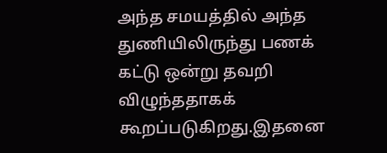அந்த சமயத்தில் அந்த துணியிலிருந்து பணக் கட்டு ஒன்று தவறி விழுந்ததாகக் கூறப்படுகிறது.இதனை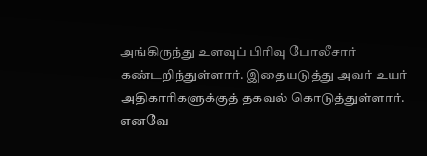அங்கிருந்து உளவுப் பிரிவு போலீசார் கண்டறிந்துள்ளார். இதையடுத்து அவர் உயர் அதிகாரிகளுக்குத் தகவல் கொடுத்துள்ளார்.
எனவே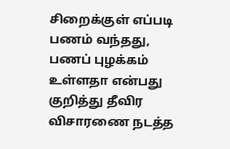சிறைக்குள் எப்படி பணம் வந்தது, பணப் புழக்கம் உள்ளதா என்பது குறித்து தீவிர விசாரணை நடத்த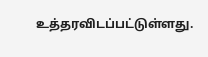உத்தரவிடப்பட்டுள்ளது.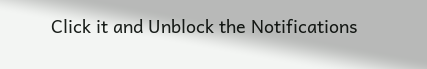Click it and Unblock the Notifications